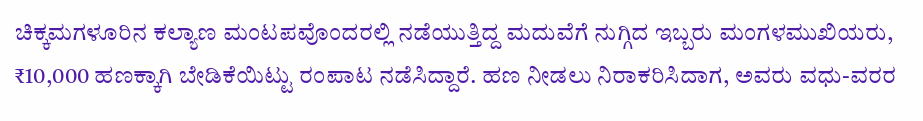ಚಿಕ್ಕಮಗಳೂರಿನ ಕಲ್ಯಾಣ ಮಂಟಪವೊಂದರಲ್ಲಿ ನಡೆಯುತ್ತಿದ್ದ ಮದುವೆಗೆ ನುಗ್ಗಿದ ಇಬ್ಬರು ಮಂಗಳಮುಖಿಯರು, ₹10,000 ಹಣಕ್ಕಾಗಿ ಬೇಡಿಕೆಯಿಟ್ಟು ರಂಪಾಟ ನಡೆಸಿದ್ದಾರೆ. ಹಣ ನೀಡಲು ನಿರಾಕರಿಸಿದಾಗ, ಅವರು ವಧು-ವರರ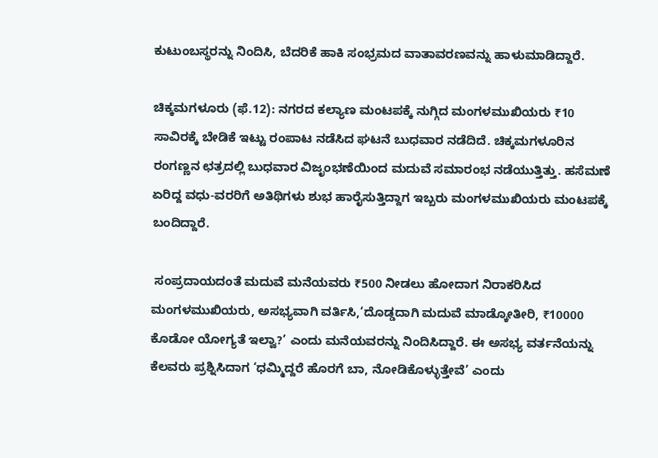ಕುಟುಂಬಸ್ಥರನ್ನು ನಿಂದಿಸಿ, ಬೆದರಿಕೆ ಹಾಕಿ ಸಂಭ್ರಮದ ವಾತಾವರಣವನ್ನು ಹಾಳುಮಾಡಿದ್ದಾರೆ.

ಚಿಕ್ಕಮಗಳೂರು (ಫೆ.12): ನಗರದ ಕಲ್ಯಾಣ ಮಂಟಪಕ್ಕೆ ನುಗ್ಗಿದ ಮಂಗಳಮುಖಿಯರು ₹10 ಸಾವಿರಕ್ಕೆ ಬೇಡಿಕೆ ಇಟ್ಟು ರಂಪಾಟ ನಡೆಸಿದ ಘಟನೆ ಬುಧವಾರ ನಡೆದಿದೆ. ಚಿಕ್ಕಮಗಳೂರಿನ ರಂಗಣ್ಣನ ಛತ್ರದಲ್ಲಿ ಬುಧವಾರ ವಿಜೃಂಭಣೆಯಿಂದ ಮದುವೆ ಸಮಾರಂಭ ನಡೆಯುತ್ತಿತ್ತು. ಹಸೆಮಣೆ ಏರಿದ್ದ ವಧು-ವರರಿಗೆ ಅತಿಥಿಗಳು ಶುಭ ಹಾರೈಸುತ್ತಿದ್ದಾಗ ಇಬ್ಬರು ಮಂಗಳಮುಖಿಯರು ಮಂಟಪಕ್ಕೆ ಬಂದಿದ್ದಾರೆ.

 ಸಂಪ್ರದಾಯದಂತೆ ಮದುವೆ ಮನೆಯವರು ₹500 ನೀಡಲು ಹೋದಾಗ ನಿರಾಕರಿಸಿದ ಮಂಗಳಮುಖಿಯರು, ಅಸಭ್ಯವಾಗಿ ವರ್ತಿಸಿ,‘ದೊಡ್ಡದಾಗಿ ಮದುವೆ ಮಾಡ್ಕೋತೀರಿ, ₹10000 ಕೊಡೋ ಯೋಗ್ಯತೆ ಇಲ್ವಾ?’ ಎಂದು ಮನೆಯವರನ್ನು ನಿಂದಿಸಿದ್ದಾರೆ. ಈ ಅಸಭ್ಯ ವರ್ತನೆಯನ್ನು ಕೆಲವರು ಪ್ರಶ್ನಿಸಿದಾಗ ‘ಧಮ್ಮಿದ್ದರೆ ಹೊರಗೆ ಬಾ, ನೋಡಿಕೊಳ್ಳುತ್ತೇವೆ’ ಎಂದು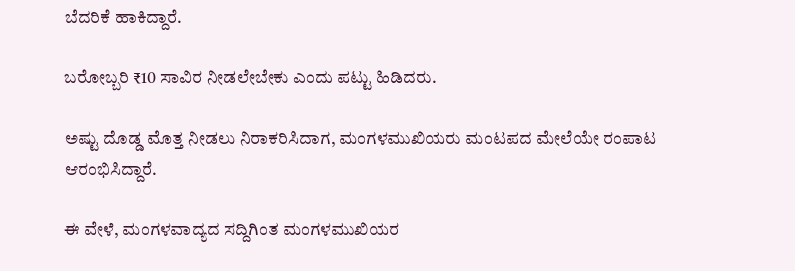ಬೆದರಿಕೆ ಹಾಕಿದ್ದಾರೆ.

ಬರೋಬ್ಬರಿ ₹10 ಸಾವಿರ ನೀಡಲೇಬೇಕು ಎಂದು ಪಟ್ಟು ಹಿಡಿದರು.

ಅಷ್ಟು ದೊಡ್ಡ ಮೊತ್ತ ನೀಡಲು ನಿರಾಕರಿಸಿದಾಗ, ಮಂಗಳಮುಖಿಯರು ಮಂಟಪದ ಮೇಲೆಯೇ ರಂಪಾಟ ಆರಂಭಿಸಿದ್ದಾರೆ.

ಈ ವೇಳೆ, ಮಂಗಳವಾದ್ಯದ ಸದ್ದಿಗಿಂತ ಮಂಗಳಮುಖಿಯರ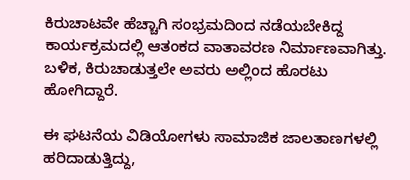ಕಿರುಚಾಟವೇ ಹೆಚ್ಚಾಗಿ ಸಂಭ್ರಮದಿಂದ ನಡೆಯಬೇಕಿದ್ದ ಕಾರ್ಯಕ್ರಮದಲ್ಲಿ ಆತಂಕದ ವಾತಾವರಣ ನಿರ್ಮಾಣವಾಗಿತ್ತು. ಬಳಿಕ, ಕಿರುಚಾಡುತ್ತಲೇ ಅವರು ಅಲ್ಲಿಂದ ಹೊರಟು ಹೋಗಿದ್ದಾರೆ.

ಈ ಘಟನೆಯ ವಿಡಿಯೋಗಳು ಸಾಮಾಜಿಕ ಜಾಲತಾಣಗಳಲ್ಲಿ ಹರಿದಾಡುತ್ತಿದ್ದು,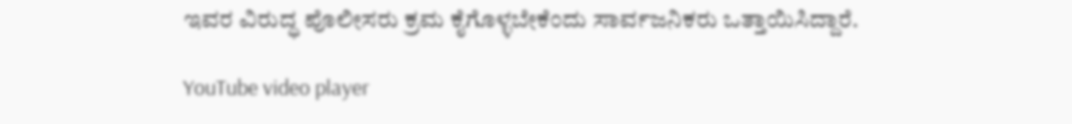ಇವರ ವಿರುದ್ಧ ಪೊಲೀಸರು ಕ್ರಮ ಕೈಗೊಳ್ಳಬೇಕೆಂದು ಸಾರ್ವಜನಿಕರು ಒತ್ತಾಯಿಸಿದ್ದಾರೆ.

YouTube video player